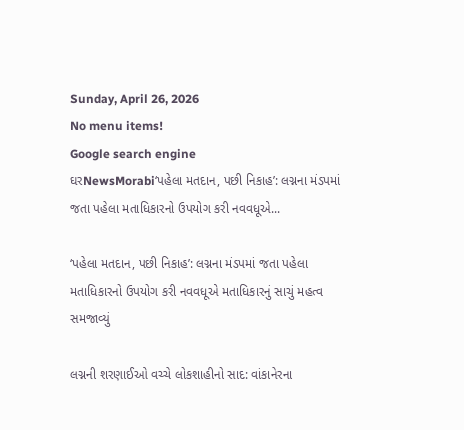Sunday, April 26, 2026
No menu items!
Google search engine
ઘરNewsMorabi‘પહેલા મતદાન, પછી નિકાહ’: લગ્નના મંડપમાં જતા પહેલા મતાધિકારનો ઉપયોગ કરી નવવધૂએ...

‘પહેલા મતદાન, પછી નિકાહ’: લગ્નના મંડપમાં જતા પહેલા મતાધિકારનો ઉપયોગ કરી નવવધૂએ મતાધિકારનું સાચું મહત્વ સમજાવ્યું

લગ્નની શરણાઈઓ વચ્ચે લોકશાહીનો સાદ: વાંકાનેરના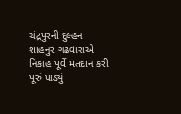ચંદ્રપુરની દુલ્હન શાહનુર ગઢવારાએ નિકાહ પૂર્વે મતદાન કરી પૂરું પાડ્યું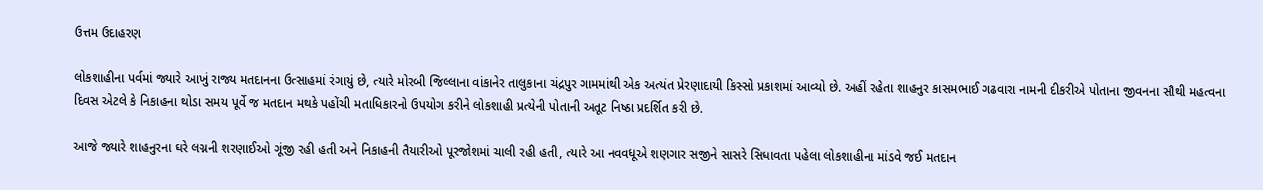ઉત્તમ ઉદાહરણ

લોકશાહીના પર્વમાં જ્યારે આખું રાજ્ય મતદાનના ઉત્સાહમાં રંગાયું છે, ત્યારે મોરબી જિલ્લાના વાંકાનેર તાલુકાના ચંદ્રપુર ગામમાંથી એક અત્યંત પ્રેરણાદાયી કિસ્સો પ્રકાશમાં આવ્યો છે. અહીં રહેતા શાહનુર કાસમભાઈ ગઢવારા નામની દીકરીએ પોતાના જીવનના સૌથી મહત્વના દિવસ એટલે કે નિકાહના થોડા સમય પૂર્વે જ મતદાન મથકે પહોંચી મતાધિકારનો ઉપયોગ કરીને લોકશાહી પ્રત્યેની પોતાની અતૂટ નિષ્ઠા પ્રદર્શિત કરી છે.

આજે જ્યારે શાહનુરના ઘરે લગ્નની શરણાઈઓ ગૂંજી રહી હતી અને નિકાહની તૈયારીઓ પૂરજોશમાં ચાલી રહી હતી, ત્યારે આ નવવધૂએ શણગાર સજીને સાસરે સિધાવતા પહેલા લોકશાહીના માંડવે જઈ મતદાન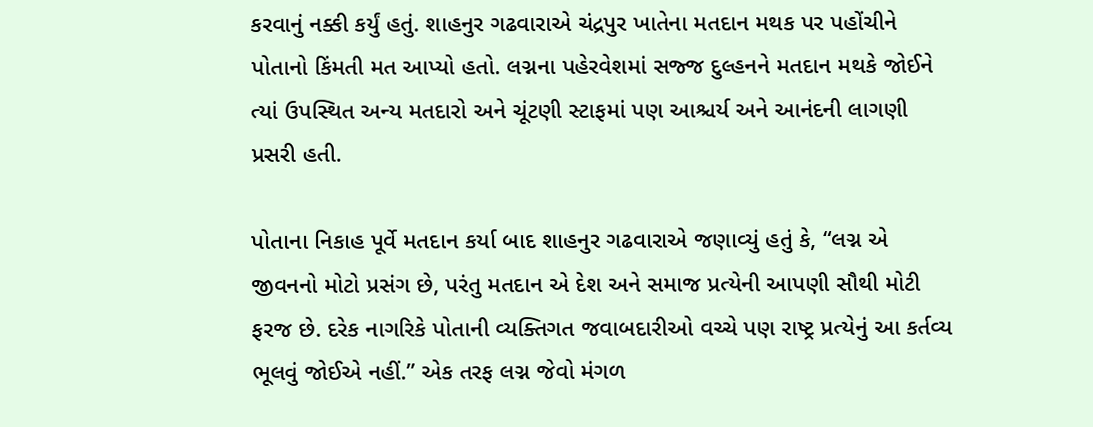કરવાનું નક્કી કર્યું હતું. શાહનુર ગઢવારાએ ચંદ્રપુર ખાતેના મતદાન મથક પર પહોંચીને પોતાનો કિંમતી મત આપ્યો હતો. લગ્નના પહેરવેશમાં સજ્જ દુલ્હનને મતદાન મથકે જોઈને ત્યાં ઉપસ્થિત અન્ય મતદારો અને ચૂંટણી સ્ટાફમાં પણ આશ્ચર્ય અને આનંદની લાગણી પ્રસરી હતી.

પોતાના નિકાહ પૂર્વે મતદાન કર્યા બાદ શાહનુર ગઢવારાએ જણાવ્યું હતું કે, “લગ્ન એ જીવનનો મોટો પ્રસંગ છે, પરંતુ મતદાન એ દેશ અને સમાજ પ્રત્યેની આપણી સૌથી મોટી ફરજ છે. દરેક નાગરિકે પોતાની વ્યક્તિગત જવાબદારીઓ વચ્ચે પણ રાષ્ટ્ર પ્રત્યેનું આ કર્તવ્ય ભૂલવું જોઈએ નહીં.” એક તરફ લગ્ન જેવો મંગળ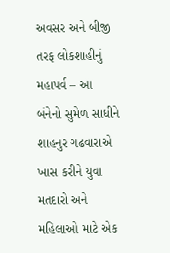અવસર અને બીજી તરફ લોકશાહીનું મહાપર્વ – આ બંનેનો સુમેળ સાધીને શાહનુર ગઢવારાએ ખાસ કરીને યુવા મતદારો અને મહિલાઓ માટે એક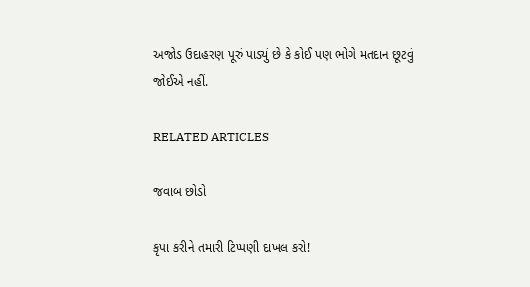અજોડ ઉદાહરણ પૂરું પાડ્યું છે કે કોઈ પણ ભોગે મતદાન છૂટવું જોઈએ નહીં.

RELATED ARTICLES

જવાબ છોડો

કૃપા કરીને તમારી ટિપ્પણી દાખલ કરો!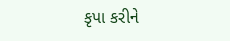કૃપા કરીને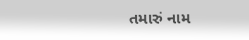તમારું નામ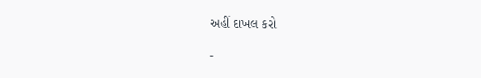અહીં દાખલ કરો

-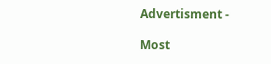Advertisment -

Most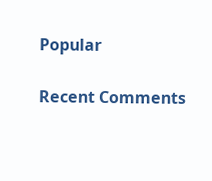Popular

Recent Comments